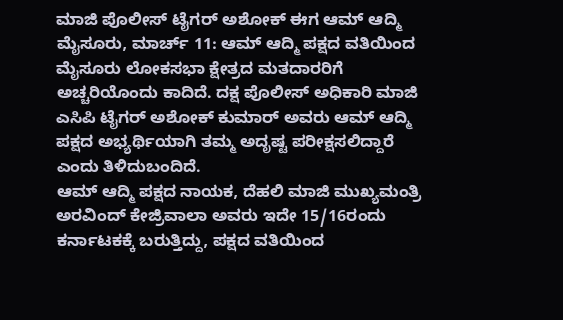ಮಾಜಿ ಪೊಲೀಸ್ ಟೈಗರ್ ಅಶೋಕ್ ಈಗ ಆಮ್ ಆದ್ಮಿ
ಮೈಸೂರು, ಮಾರ್ಚ್ 11: ಆಮ್ ಆದ್ಮಿ ಪಕ್ಷದ ವತಿಯಿಂದ ಮೈಸೂರು ಲೋಕಸಭಾ ಕ್ಷೇತ್ರದ ಮತದಾರರಿಗೆ ಅಚ್ಚರಿಯೊಂದು ಕಾದಿದೆ. ದಕ್ಷ ಪೊಲೀಸ್ ಅಧಿಕಾರಿ ಮಾಜಿ ಎಸಿಪಿ ಟೈಗರ್ ಅಶೋಕ್ ಕುಮಾರ್ ಅವರು ಆಮ್ ಆದ್ಮಿ ಪಕ್ಷದ ಅಭ್ಯರ್ಥಿಯಾಗಿ ತಮ್ಮ ಅದೃಷ್ಟ ಪರೀಕ್ಷಸಲಿದ್ದಾರೆ ಎಂದು ತಿಳಿದುಬಂದಿದೆ.
ಆಮ್ ಆದ್ಮಿ ಪಕ್ಷದ ನಾಯಕ, ದೆಹಲಿ ಮಾಜಿ ಮುಖ್ಯಮಂತ್ರಿ ಅರವಿಂದ್ ಕೇಜ್ರಿವಾಲಾ ಅವರು ಇದೇ 15/16ರಂದು ಕರ್ನಾಟಕಕ್ಕೆ ಬರುತ್ತಿದ್ದು, ಪಕ್ಷದ ವತಿಯಿಂದ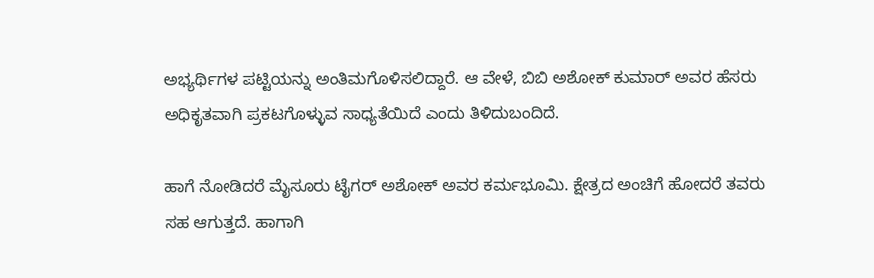ಅಭ್ಯರ್ಥಿಗಳ ಪಟ್ಟಿಯನ್ನು ಅಂತಿಮಗೊಳಿಸಲಿದ್ದಾರೆ. ಆ ವೇಳೆ, ಬಿಬಿ ಅಶೋಕ್ ಕುಮಾರ್ ಅವರ ಹೆಸರು ಅಧಿಕೃತವಾಗಿ ಪ್ರಕಟಗೊಳ್ಳುವ ಸಾಧ್ಯತೆಯಿದೆ ಎಂದು ತಿಳಿದುಬಂದಿದೆ.

ಹಾಗೆ ನೋಡಿದರೆ ಮೈಸೂರು ಟೈಗರ್ ಅಶೋಕ್ ಅವರ ಕರ್ಮಭೂಮಿ. ಕ್ಷೇತ್ರದ ಅಂಚಿಗೆ ಹೋದರೆ ತವರು ಸಹ ಆಗುತ್ತದೆ. ಹಾಗಾಗಿ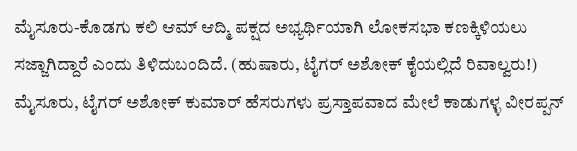ಮೈಸೂರು-ಕೊಡಗು ಕಲಿ ಆಮ್ ಆದ್ಮಿ ಪಕ್ಷದ ಅಭ್ಯರ್ಥಿಯಾಗಿ ಲೋಕಸಭಾ ಕಣಕ್ಕಿಳಿಯಲು ಸಜ್ಜಾಗಿದ್ದಾರೆ ಎಂದು ತಿಳಿದುಬಂದಿದೆ. (ಹುಷಾರು, ಟೈಗರ್ ಅಶೋಕ್ ಕೈಯಲ್ಲಿದೆ ರಿವಾಲ್ವರು!)
ಮೈಸೂರು, ಟೈಗರ್ ಅಶೋಕ್ ಕುಮಾರ್ ಹೆಸರುಗಳು ಪ್ರಸ್ತಾಪವಾದ ಮೇಲೆ ಕಾಡುಗಳ್ಳ ವೀರಪ್ಪನ್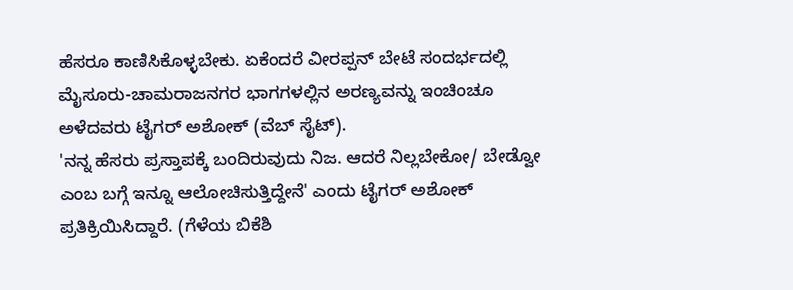ಹೆಸರೂ ಕಾಣಿಸಿಕೊಳ್ಳಬೇಕು. ಏಕೆಂದರೆ ವೀರಪ್ಪನ್ ಬೇಟೆ ಸಂದರ್ಭದಲ್ಲಿ ಮೈಸೂರು-ಚಾಮರಾಜನಗರ ಭಾಗಗಳಲ್ಲಿನ ಅರಣ್ಯವನ್ನು ಇಂಚಿಂಚೂ ಅಳೆದವರು ಟೈಗರ್ ಅಶೋಕ್ (ವೆಬ್ ಸೈಟ್).
'ನನ್ನ ಹೆಸರು ಪ್ರಸ್ತಾಪಕ್ಕೆ ಬಂದಿರುವುದು ನಿಜ. ಆದರೆ ನಿಲ್ಲಬೇಕೋ/ ಬೇಡ್ವೋ ಎಂಬ ಬಗ್ಗೆ ಇನ್ನೂ ಆಲೋಚಿಸುತ್ತಿದ್ದೇನೆ' ಎಂದು ಟೈಗರ್ ಅಶೋಕ್ ಪ್ರತಿಕ್ರಿಯಿಸಿದ್ದಾರೆ. (ಗೆಳೆಯ ಬಿಕೆಶಿ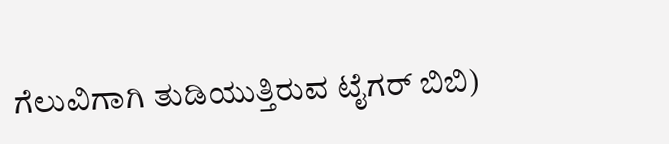ಗೆಲುವಿಗಾಗಿ ತುಡಿಯುತ್ತಿರುವ ಟೈಗರ್ ಬಿಬಿ)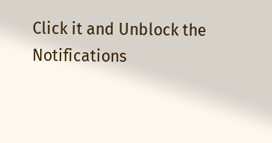Click it and Unblock the Notifications